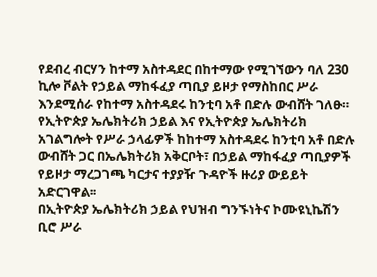የደብረ ብርሃን ከተማ አስተዳደር በከተማው የሚገኘውን ባለ 230 ኪሎ ቮልት የኃይል ማከፋፈያ ጣቢያ ይዞታ የማስከበር ሥራ እንደሚሰራ የከተማ አስተዳደሩ ከንቲባ አቶ በድሉ ውብሸት ገለፁ።
የኢትዮጵያ ኤሌክትሪክ ኃይል እና የኢትዮጵያ ኤሌክትሪክ አገልግሎት የሥራ ኃላፊዎች ከከተማ አስተዳደሩ ከንቲባ አቶ በድሉ ውብሸት ጋር በኤሌክትሪክ አቅርቦት፣ በኃይል ማከፋፈያ ጣቢያዎች የይዞታ ማረጋገጫ ካርታና ተያያዥ ጉዳዮች ዙሪያ ውይይት አድርገዋል፡፡
በኢትዮጵያ ኤሌክትሪክ ኃይል የህዝብ ግንኙነትና ኮሙዩኒኬሽን ቢሮ ሥራ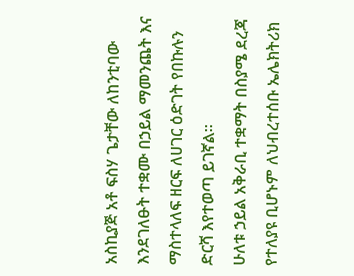አስኪያጅ አቶ ፍስሃ ጌታቸው ለከንቲባው እንደገለፁት ተቋሙ በኃይል ማመንጨት እና ማስተላለፍ ዘርፍ ለሀገር ዕድገት የበኩሉን ድርሻ እየተወጣ ይገኛል።
ሁለቱ ኃይል አቅራቢ ተቋማት በስያሜ ደረጃ የተለያዩ ቢሆኑም ለህብረተሰቡ ኤሌክትሪክ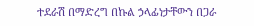ተደራሽ በማድረግ በኩል ኃላፊነታቸውን በጋራ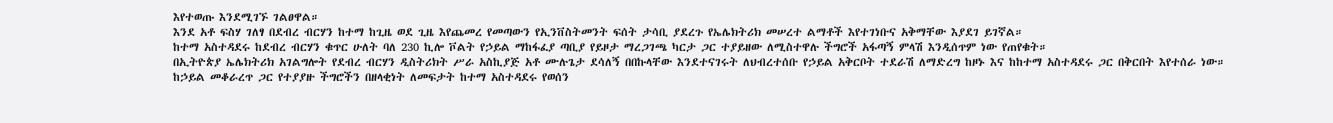እየተወጡ እንደሚገኙ ገልፀዋል።
እንደ አቶ ፍስሃ ገለፃ በደብረ ብርሃን ከተማ ከጊዜ ወደ ጊዜ እየጨመረ የመጣውን የኢንቨስትመንት ፍሰት ታሳቢ ያደረጉ የኤሌክትሪክ መሠረተ ልማቶች እየተገነቡና አቅማቸው እያደገ ይገኛል።
ከተማ አስተዳደሩ ከደብረ ብርሃን ቁጥር ሁለት ባለ 230 ኪሎ ቮልት የኃይል ማከፋፈያ ጣቢያ የይዞታ ማረጋገጫ ካርታ ጋር ተያይዘው ለሚስተዋሉ ችግሮች አፋጣኝ ምላሽ እንዲሰጥም ነው የጠየቁት።
በኢትዮጵያ ኤሌክትሪክ አገልግሎት የደብረ ብርሃን ዲስትሪክት ሥራ አስኪያጅ አቶ ሙሉጌታ ደሳለኝ በበኩላቸው እንደተናገሩት ለህብረተሰቡ የኃይል አቅርቦት ተደራሽ ለማድረግ ከዞኑ እና ከከተማ አስተዳደሩ ጋር በቅርበት እየተሰራ ነው።
ከኃይል መቆራረጥ ጋር የተያያዙ ችግሮችን በዘላቂነት ለመፍታት ከተማ አስተዳደሩ የወሰን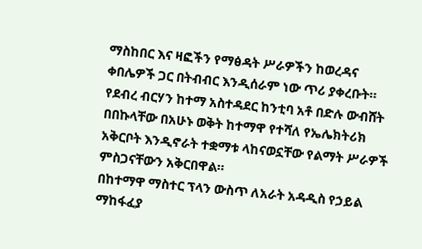ማስከበር እና ዛፎችን የማፅዳት ሥራዎችን ከወረዳና ቀበሌዎች ጋር በትብብር እንዲሰራም ነው ጥሪ ያቀረቡት።
የደብረ ብርሃን ከተማ አስተዳደር ከንቲባ አቶ በድሉ ውብሸት በበኩላቸው በአሁኑ ወቅት ከተማዋ የተሻለ የኤሌክትሪክ አቅርቦት እንዲኖራት ተቋማቱ ላከናወኗቸው የልማት ሥራዎች ምስጋናቸውን አቅርበዋል።
በከተማዋ ማስተር ፕላን ውስጥ ለአራት አዳዲስ የኃይል ማከፋፈያ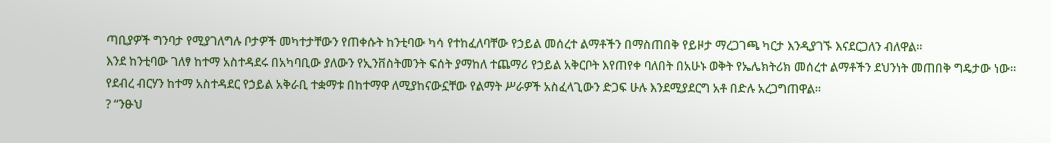ጣቢያዎች ግንባታ የሚያገለግሉ ቦታዎች መካተታቸውን የጠቀሱት ከንቲባው ካሳ የተከፈለባቸው የኃይል መሰረተ ልማቶችን በማስጠበቅ የይዞታ ማረጋገጫ ካርታ እንዲያገኙ እናደርጋለን ብለዋል።
እንደ ከንቲባው ገለፃ ከተማ አስተዳደሩ በአካባቢው ያለውን የኢንቨስትመንት ፍሰት ያማከለ ተጨማሪ የኃይል አቅርቦት እየጠየቀ ባለበት በአሁኑ ወቅት የኤሌክትሪክ መሰረተ ልማቶችን ደህንነት መጠበቅ ግዴታው ነው።
የደብረ ብርሃን ከተማ አስተዳደር የኃይል አቅራቢ ተቋማቱ በከተማዋ ለሚያከናውኗቸው የልማት ሥራዎች አስፈላጊውን ድጋፍ ሁሉ እንደሚያደርግ አቶ በድሉ አረጋግጠዋል፡፡
? “ንፁህ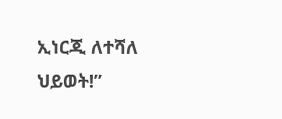ኢነርጂ ለተሻለ ህይወት!”